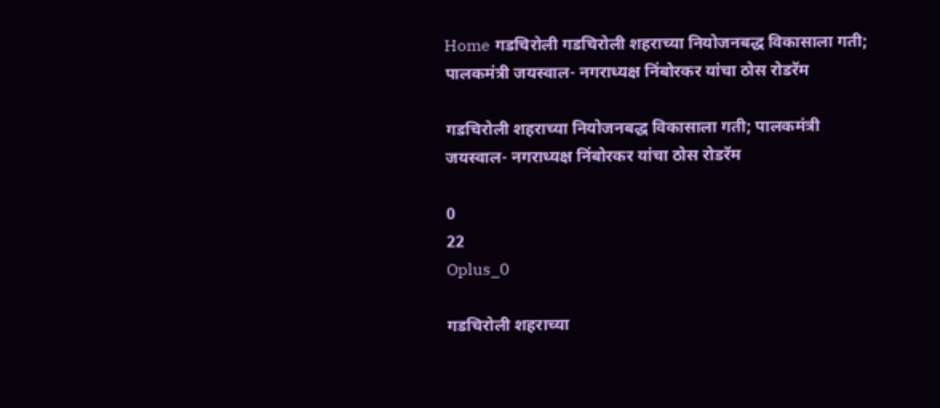Home गडचिरोली गडचिरोली शहराच्या नियोजनबद्ध विकासाला गती; पालकमंत्री जयस्वाल- नगराध्यक्ष निंबोरकर यांचा ठोस रोडरॅम

गडचिरोली शहराच्या नियोजनबद्ध विकासाला गती; पालकमंत्री जयस्वाल- नगराध्यक्ष निंबोरकर यांचा ठोस रोडरॅम

0
22
Oplus_0

गडचिरोली शहराच्या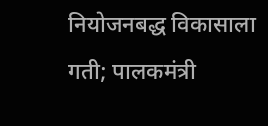नियोजनबद्ध विकासाला गती; पालकमंत्री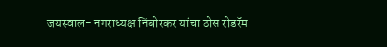जयस्वाल- नगराध्यक्ष निंबोरकर यांचा ठोस रोडरॅम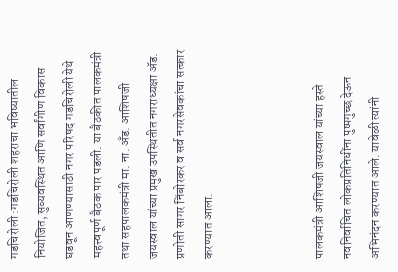गडचिरोली :गडचिरोली शहराचा भविष्यातील नियोजित, सुव्यवस्थित आणि सर्वांगीण विकास घडवून आणण्यासाठी नगर परिषद गडचिरोली येथे महत्त्वपूर्ण बैठक पार पडली. या बैठकीत पालकमंत्री तथा सहपालकमंत्री मा. ना. अँड. आशिषजी जयस्वाल यांच्या प्रमुख उपस्थितीत नगराध्यक्षा ॲड. प्रणोती सागर निंबोरकर व सर्व नगरसेवकांचा सत्कार करण्यात आला.



पालकमंत्री आशिषजी जयस्वाल यांच्या हस्ते नवनिर्वाचित लोकप्रतिनिधींना पुष्पगुच्छ देऊन अभिनंदन करण्यात आले. यावेळी त्यांनी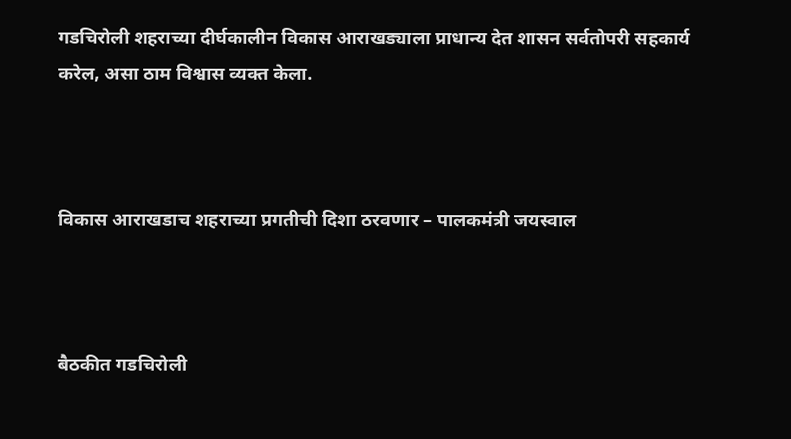गडचिरोली शहराच्या दीर्घकालीन विकास आराखड्याला प्राधान्य देत शासन सर्वतोपरी सहकार्य करेल, असा ठाम विश्वास व्यक्त केला.



विकास आराखडाच शहराच्या प्रगतीची दिशा ठरवणार – पालकमंत्री जयस्वाल



बैठकीत गडचिरोली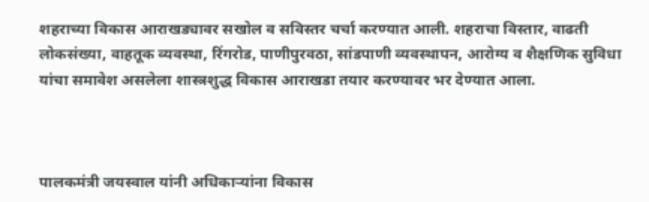शहराच्या विकास आराखड्यावर सखोल व सविस्तर चर्चा करण्यात आली. शहराचा विस्तार, वाढती लोकसंख्या, वाहतूक व्यवस्था, रिंगरोड, पाणीपुरवठा, सांडपाणी व्यवस्थापन, आरोग्य व शैक्षणिक सुविधा यांचा समावेश असलेला शास्त्रशुद्ध विकास आराखडा तयार करण्यावर भर देण्यात आला.



पालकमंत्री जयस्वाल यांनी अधिकाऱ्यांना विकास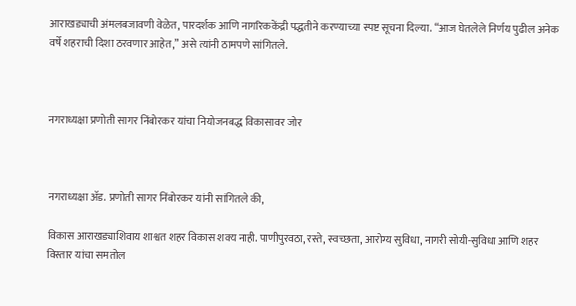आराखड्याची अंमलबजावणी वेळेत, पारदर्शक आणि नागरिककेंद्री पद्धतीने करण्याच्या स्पष्ट सूचना दिल्या. “आज घेतलेले निर्णय पुढील अनेक वर्षे शहराची दिशा ठरवणार आहेत,” असे त्यांनी ठामपणे सांगितले.



नगराध्यक्षा प्रणोती सागर निंबोरकर यांचा नियोजनबद्ध विकासावर जोर



नगराध्यक्षा ॲड. प्रणोती सागर निंबोरकर यांनी सांगितले की,

विकास आराखड्याशिवाय शाश्वत शहर विकास शक्य नाही. पाणीपुरवठा, रस्ते, स्वच्छता, आरोग्य सुविधा, नागरी सोयी-सुविधा आणि शहर विस्तार यांचा समतोल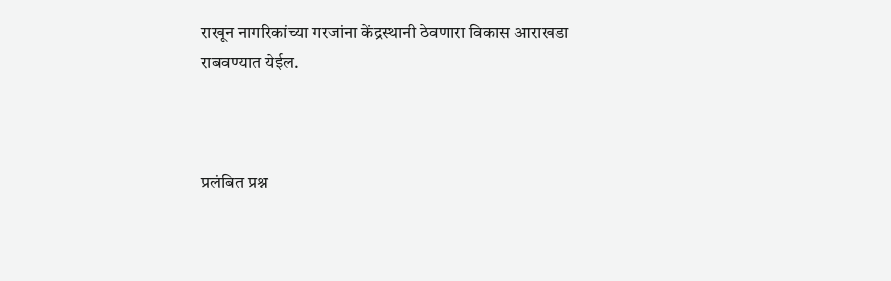राखून नागरिकांच्या गरजांना केंद्रस्थानी ठेवणारा विकास आराखडा राबवण्यात येईल.



प्रलंबित प्रश्न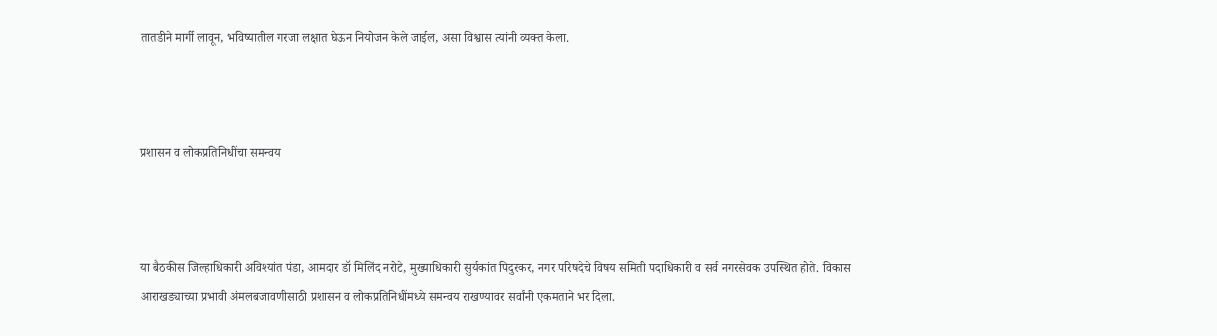तातडीने मार्गी लावून, भविष्यातील गरजा लक्षात घेऊन नियोजन केले जाईल, असा विश्वास त्यांनी व्यक्त केला.



प्रशासन व लोकप्रतिनिधींचा समन्वय



या बैठकीस जिल्हाधिकारी अविश्यांत पंडा, आमदार डॉ मिलिंद नरोटे, मुख्याधिकारी सुर्यकांत पिदुरकर, नगर परिषदेचे विषय समिती पदाधिकारी व सर्व नगरसेवक उपस्थित होते. विकास आराखड्याच्या प्रभावी अंमलबजावणीसाठी प्रशासन व लोकप्रतिनिधींमध्ये समन्वय राखण्यावर सर्वांनी एकमताने भर दिला.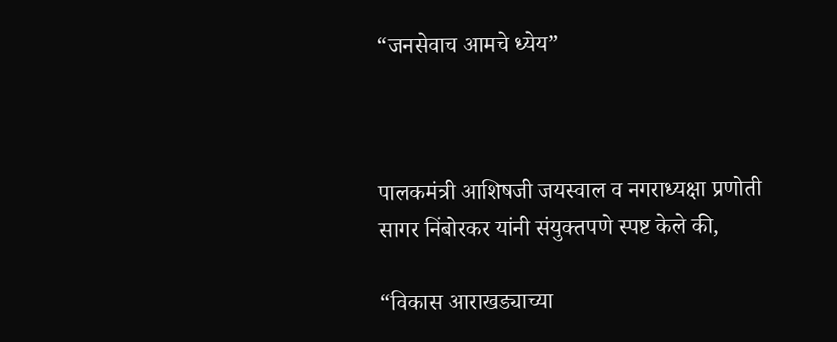“जनसेवाच आमचे ध्येय”



पालकमंत्री आशिषजी जयस्वाल व नगराध्यक्षा प्रणोती सागर निंबोरकर यांनी संयुक्तपणे स्पष्ट केले की,

“विकास आराखड्याच्या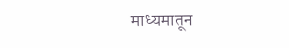माध्यमातून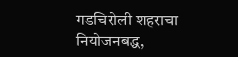गडचिरोली शहराचा नियोजनबद्ध,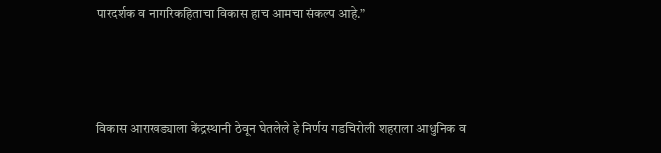पारदर्शक व नागरिकहिताचा विकास हाच आमचा संकल्प आहे.”



विकास आराखड्याला केंद्रस्थानी ठेवून घेतलेले हे निर्णय गडचिरोली शहराला आधुनिक व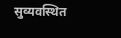सुव्यवस्थित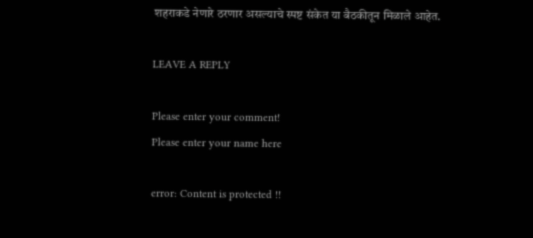शहराकडे नेणारे ठरणार असल्याचे स्पष्ट संकेत या बैठकीतून मिळाले आहेत.

LEAVE A REPLY

Please enter your comment!
Please enter your name here

error: Content is protected !!